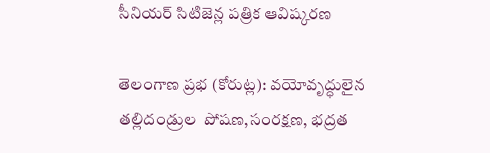సీనియర్ సిటిజెన్ల పత్రిక ఆవిష్కరణ

తెలంగాణ ప్రభ (కోరుట్ల): వయోవృద్ధులైన తల్లిదండ్రుల  పోషణ,సంరక్షణ, భద్రత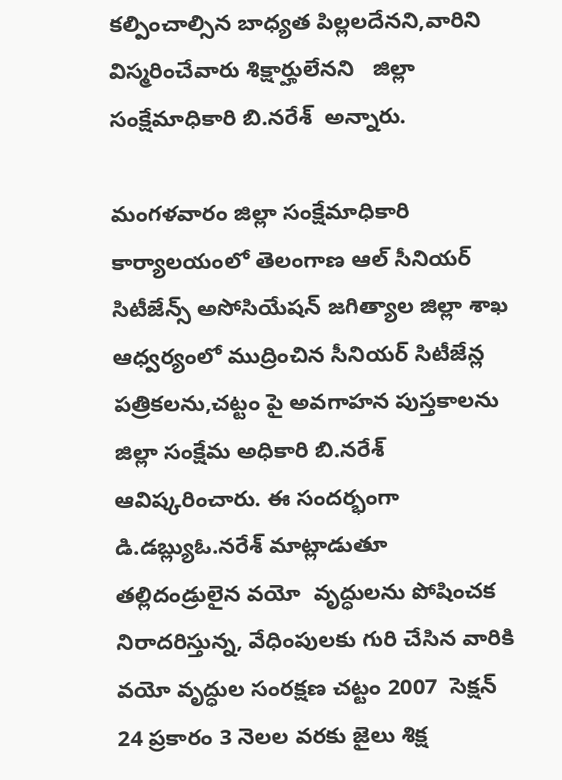కల్పించాల్సిన బాధ్యత పిల్లలదేనని,వారిని విస్మరించేవారు శిక్షార్హులేనని   జిల్లా సంక్షేమాధికారి బి.నరేశ్  అన్నారు.

మంగళవారం జిల్లా సంక్షేమాధికారి కార్యాలయంలో తెలంగాణ ఆల్ సీనియర్ సిటీజేన్స్ అసోసియేషన్ జగిత్యాల జిల్లా శాఖ ఆధ్వర్యంలో ముద్రించిన సీనియర్ సిటీజేన్ల పత్రికలను,చట్టం పై అవగాహన పుస్తకాలను జిల్లా సంక్షేమ అధికారి బి.నరేశ్ ఆవిష్కరించారు. ఈ సందర్భంగా డి.డబ్ల్యుఓ.నరేశ్ మాట్లాడుతూ   తల్లిదండ్రులైన వయో  వృద్ధులను పోషించక నిరాదరిస్తున్న, వేధింపులకు గురి చేసిన వారికి వయో వృద్ధుల సంరక్షణ చట్టం 2007  సెక్షన్ 24 ప్రకారం 3 నెలల వరకు జైలు శిక్ష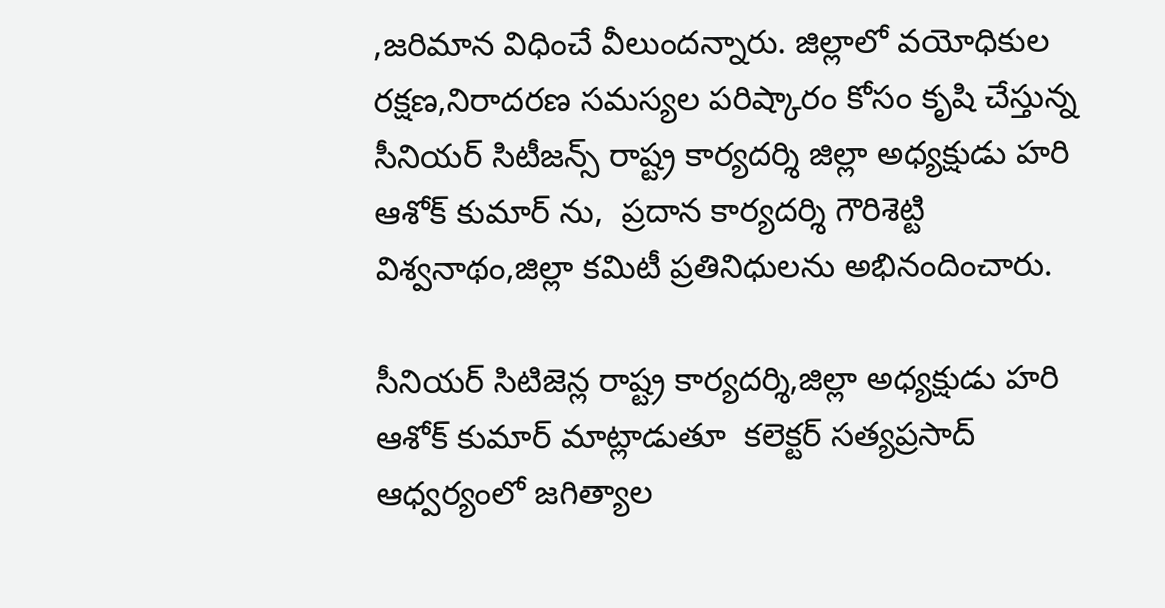,జరిమాన విధించే వీలుందన్నారు. జిల్లాలో వయోధికుల రక్షణ,నిరాదరణ సమస్యల పరిష్కారం కోసం కృషి చేస్తున్న సీనియర్ సిటీజన్స్ రాష్ట్ర కార్యదర్శి జిల్లా అధ్యక్షుడు హరి ఆశోక్ కుమార్ ను,  ప్రదాన కార్యదర్శి గౌరిశెట్టి విశ్వనాథం,జిల్లా కమిటీ ప్రతినిధులను అభినందించారు.

సీనియర్ సిటిజెన్ల రాష్ట్ర కార్యదర్శి,జిల్లా అధ్యక్షుడు హరి ఆశోక్ కుమార్ మాట్లాడుతూ  కలెక్టర్ సత్యప్రసాద్ ఆధ్వర్యంలో జగిత్యాల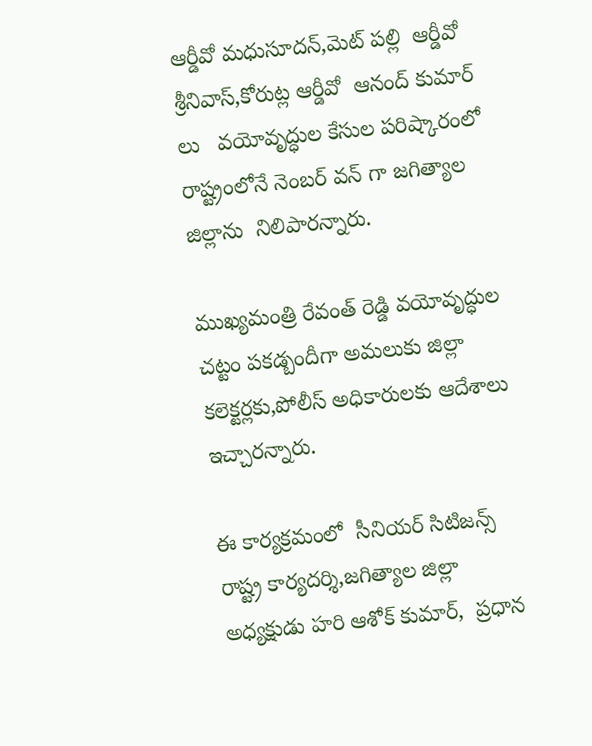ఆర్డీవో మధుసూదన్,మెట్ పల్లి  ఆర్డీవో శ్రీనివాస్,కోరుట్ల ఆర్డీవో  ఆనంద్ కుమార్ లు   వయోవృద్ధుల కేసుల పరిష్కారంలో రాష్ట్రంలోనే నెంబర్ వన్ గా జగిత్యాల జిల్లాను  నిలిపారన్నారు.

ముఖ్యమంత్రి రేవంత్ రెడ్డి వయోవృద్ధుల చట్టం పకడ్బందీగా అమలుకు జిల్లా కలెక్టర్లకు,పోలీస్ అధికారులకు ఆదేశాలు ఇచ్చారన్నారు.

ఈ కార్యక్రమంలో  సీనియర్ సిటిజన్స్ రాష్ట్ర కార్యదర్శి,జగిత్యాల జిల్లా అధ్యక్షుడు హరి ఆశోక్ కుమార్,  ప్రధాన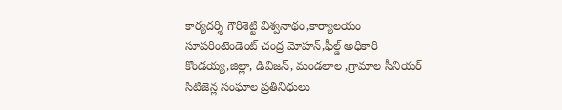కార్యదర్శి గౌరిశెట్టి విశ్వనాథం,కార్యాలయం సూపరింటెండెంట్ చంద్ర మోహన్,ఫీల్డ్ అధికారి కొండయ్య,జిల్లా, డివిజన్, మండలాల ,గ్రామాల సీనియర్ సిటిజెన్ల సంఘాల ప్రతినిధులు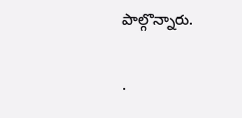పాల్గొన్నారు.

.